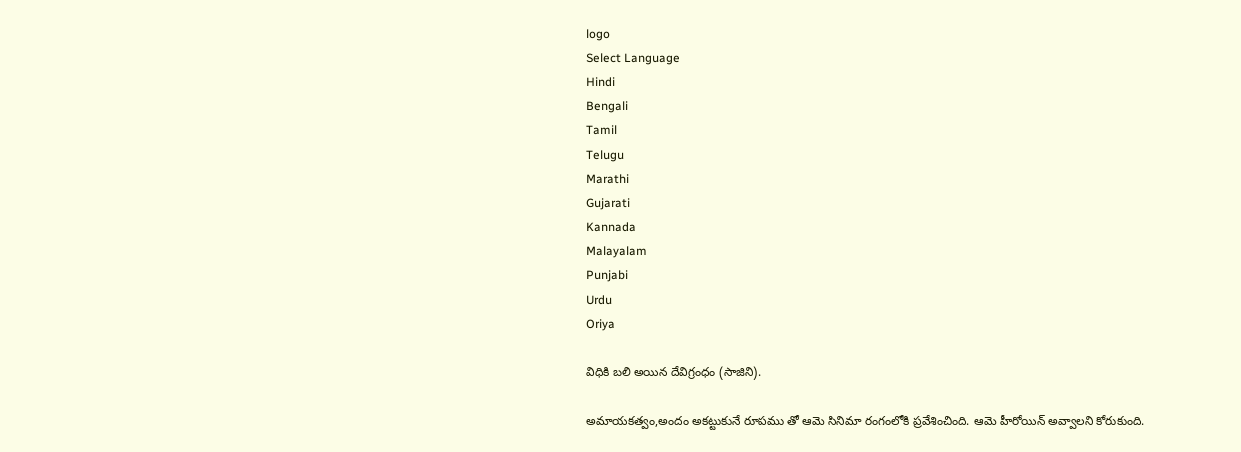logo
Select Language
Hindi
Bengali
Tamil
Telugu
Marathi
Gujarati
Kannada
Malayalam
Punjabi
Urdu
Oriya

విధికి బలి అయిన దేవిగ్రంధం (సాజిని).

అమాయకత్వం,అందం అకట్టుకునే రూపము తో ఆమె సినిమా రంగంలోకి ప్రవేశించింది. ఆమె హీరోయిన్ అవ్వాలని కోరుకుంది.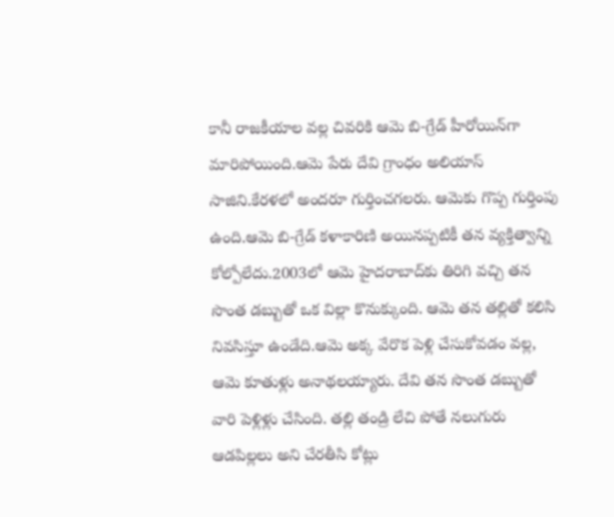కానీ రాజకీయాల వల్ల చివరికి ఆమె బి-గ్రేడ్ హీరోయిన్‌గా మారిపోయింది.ఆమె పేరు దేవి గ్రాంధం అలియాస్ సాజిని.కేరళలో అందరూ గుర్తించగలరు. ఆమెకు గొప్ప గుర్తింపు ఉంది.ఆమె బి-గ్రేడ్ కళాకారిణి అయినప్పటికీ తన వ్యక్తిత్వాన్ని కోల్పోలేదు.2003లో ఆమె హైదరాబాద్‌కు తిరిగి వచ్చి తన సొంత డబ్బుతో ఒక విల్లా కొనుక్కుంది. ఆమె తన తల్లితో కలిసి నివసిస్తూ ఉండేది.ఆమె అక్క వేరొక పెళ్లి చేసుకోవడం వల్ల, ఆమె కూతుళ్లు అనాథలయ్యారు. దేవి తన సొంత డబ్బుతో వారి పెళ్లిళ్లు చేసింది. తల్లి తండ్రి లేచి పోతే నలుగురు ఆడపిల్లలు అని చేరతీసి కోట్లు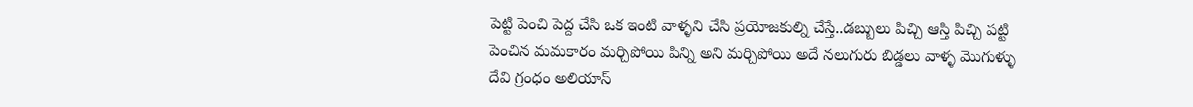పెట్టి పెంచి పెద్ద చేసి ఒక ఇంటి వాళ్ళని చేసి ప్రయోజకుల్ని చేస్తే..డబ్బులు పిచ్చి ఆస్తి పిచ్చి పట్టి పెంచిన మమకారం మర్చిపోయి పిన్ని అని మర్చిపోయి అదే నలుగురు బిడ్డలు వాళ్ళ మొగుళ్ళు దేవి గ్రంధం అలియాస్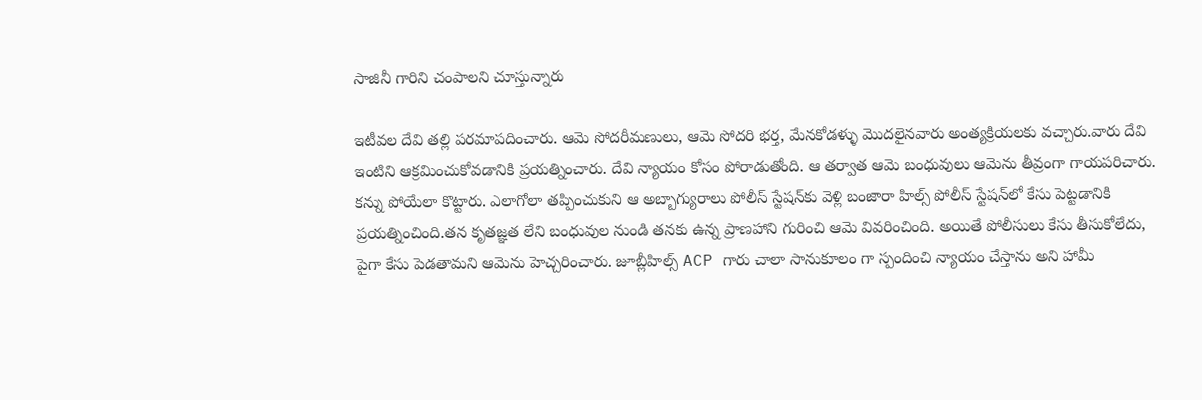సాజినీ గారిని చంపాలని చూస్తున్నారు

ఇటీవల దేవి తల్లి పరమాపదించారు. ఆమె సోదరీమణులు, ఆమె సోదరి భర్త, మేనకోడళ్ళు మొదలైనవారు అంత్యక్రియలకు వచ్చారు.వారు దేవి ఇంటిని ఆక్రమించుకోవడానికి ప్రయత్నించారు. దేవి న్యాయం కోసం పోరాడుతోంది. ఆ తర్వాత ఆమె బంధువులు ఆమెను తీవ్రంగా గాయపరిచారు. కన్ను పోయేలా కొట్టారు. ఎలాగోలా తప్పించుకుని ఆ అబ్బాగ్యురాలు పోలీస్ స్టేషన్‌కు వెళ్లి బంజారా హిల్స్ పోలీస్ స్టేషన్‌లో కేసు పెట్టడానికి ప్రయత్నించింది.తన కృతజ్ఞత లేని బంధువుల నుండి తనకు ఉన్న ప్రాణహాని గురించి ఆమె వివరించింది. అయితే పోలీసులు కేసు తీసుకోలేదు, పైగా కేసు పెడతామని ఆమెను హెచ్చరించారు. జూబ్లీహిల్స్ ACP గారు చాలా సానుకూలం గా స్పందించి న్యాయం చేస్తాను అని హామీ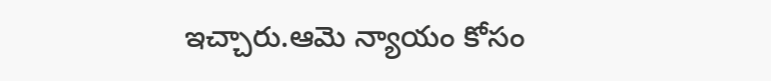ఇచ్చారు.ఆమె న్యాయం కోసం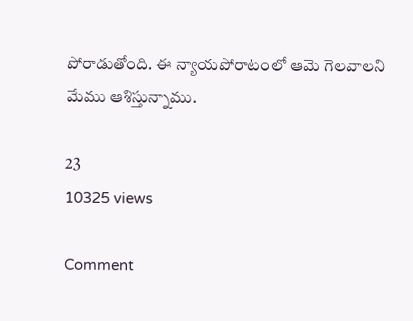పోరాడుతోంది. ఈ న్యాయపోరాటంలో ఆమె గెలవాలని మేము ఆశిస్తున్నాము.

23
10325 views

Comment